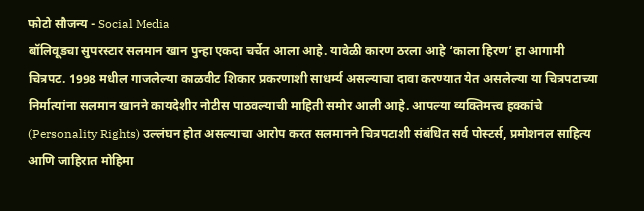फोटो सौजन्य - Social Media
बॉलिवूडचा सुपरस्टार सलमान खान पुन्हा एकदा चर्चेत आला आहे. यावेळी कारण ठरला आहे ‘काला हिरण’ हा आगामी चित्रपट. 1998 मधील गाजलेल्या काळवीट शिकार प्रकरणाशी साधर्म्य असल्याचा दावा करण्यात येत असलेल्या या चित्रपटाच्या निर्मात्यांना सलमान खानने कायदेशीर नोटीस पाठवल्याची माहिती समोर आली आहे. आपल्या व्यक्तिमत्त्व हक्कांचे (Personality Rights) उल्लंघन होत असल्याचा आरोप करत सलमानने चित्रपटाशी संबंधित सर्व पोस्टर्स, प्रमोशनल साहित्य आणि जाहिरात मोहिमा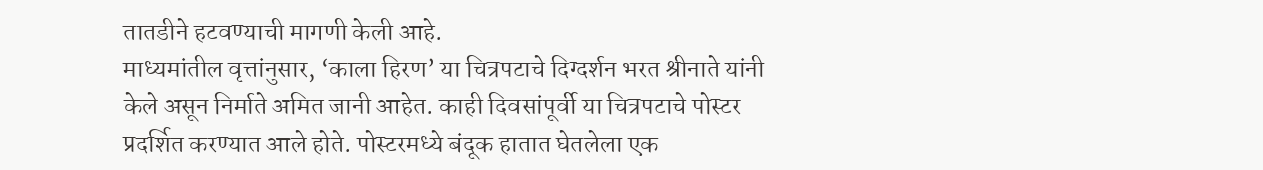तातडीने हटवण्याची मागणी केली आहे.
माध्यमांतील वृत्तांनुसार, ‘काला हिरण’ या चित्रपटाचे दिग्दर्शन भरत श्रीनाते यांनी केले असून निर्माते अमित जानी आहेत. काही दिवसांपूर्वी या चित्रपटाचे पोस्टर प्रदर्शित करण्यात आले होते. पोस्टरमध्ये बंदूक हातात घेतलेला एक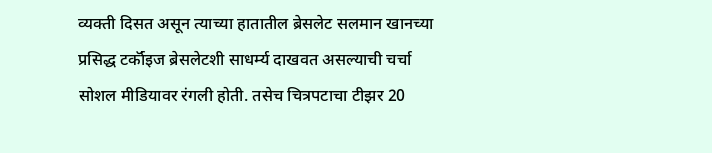व्यक्ती दिसत असून त्याच्या हातातील ब्रेसलेट सलमान खानच्या प्रसिद्ध टर्कॉइज ब्रेसलेटशी साधर्म्य दाखवत असल्याची चर्चा सोशल मीडियावर रंगली होती. तसेच चित्रपटाचा टीझर 20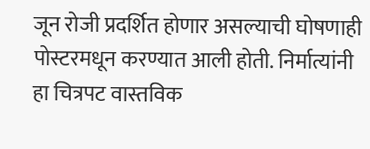जून रोजी प्रदर्शित होणार असल्याची घोषणाही पोस्टरमधून करण्यात आली होती. निर्मात्यांनी हा चित्रपट वास्तविक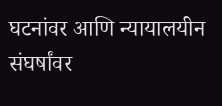घटनांवर आणि न्यायालयीन संघर्षांवर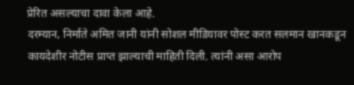प्रेरित असल्याचा दावा केला आहे.
दरम्यान, निर्माते अमित जानी यांनी सोशल मीडियावर पोस्ट करत सलमान खानकडून कायदेशीर नोटीस प्राप्त झाल्याची माहिती दिली. त्यांनी असा आरोप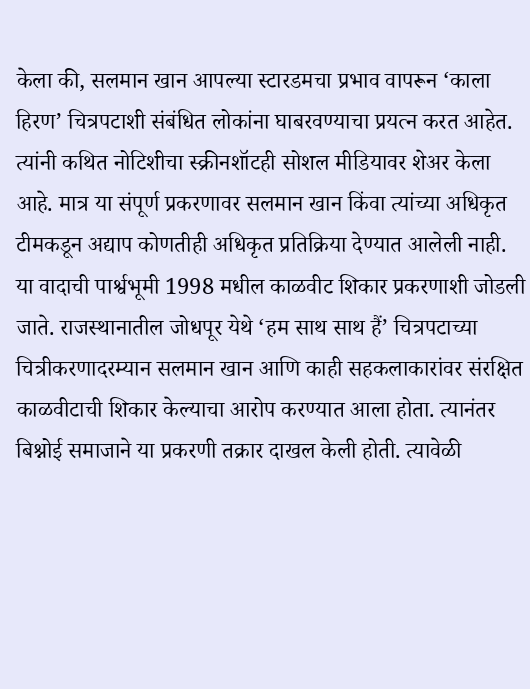केला की, सलमान खान आपल्या स्टारडमचा प्रभाव वापरून ‘काला हिरण’ चित्रपटाशी संबंधित लोकांना घाबरवण्याचा प्रयत्न करत आहेत. त्यांनी कथित नोटिशीचा स्क्रीनशॉटही सोशल मीडियावर शेअर केला आहे. मात्र या संपूर्ण प्रकरणावर सलमान खान किंवा त्यांच्या अधिकृत टीमकडून अद्याप कोणतीही अधिकृत प्रतिक्रिया देण्यात आलेली नाही.
या वादाची पार्श्वभूमी 1998 मधील काळवीट शिकार प्रकरणाशी जोडली जाते. राजस्थानातील जोधपूर येथे ‘हम साथ साथ हैं’ चित्रपटाच्या चित्रीकरणादरम्यान सलमान खान आणि काही सहकलाकारांवर संरक्षित काळवीटाची शिकार केल्याचा आरोप करण्यात आला होता. त्यानंतर बिश्नोई समाजाने या प्रकरणी तक्रार दाखल केली होती. त्यावेळी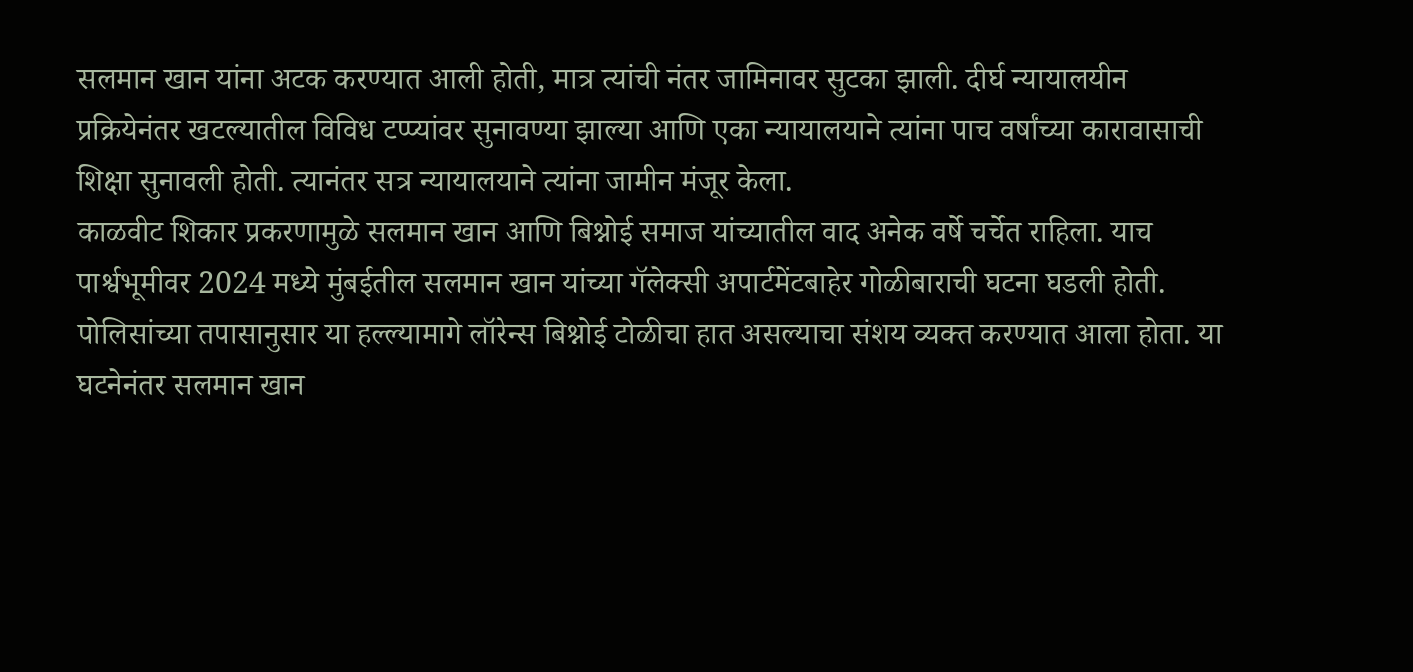सलमान खान यांना अटक करण्यात आली होती, मात्र त्यांची नंतर जामिनावर सुटका झाली. दीर्घ न्यायालयीन प्रक्रियेनंतर खटल्यातील विविध टप्प्यांवर सुनावण्या झाल्या आणि एका न्यायालयाने त्यांना पाच वर्षांच्या कारावासाची शिक्षा सुनावली होती. त्यानंतर सत्र न्यायालयाने त्यांना जामीन मंजूर केला.
काळवीट शिकार प्रकरणामुळे सलमान खान आणि बिश्नोई समाज यांच्यातील वाद अनेक वर्षे चर्चेत राहिला. याच पार्श्वभूमीवर 2024 मध्ये मुंबईतील सलमान खान यांच्या गॅलेक्सी अपार्टमेंटबाहेर गोळीबाराची घटना घडली होती. पोलिसांच्या तपासानुसार या हल्ल्यामागे लॉरेन्स बिश्नोई टोळीचा हात असल्याचा संशय व्यक्त करण्यात आला होता. या घटनेनंतर सलमान खान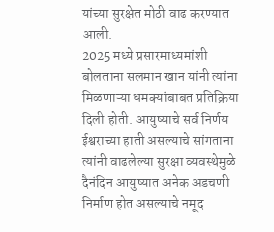यांच्या सुरक्षेत मोठी वाढ करण्यात आली.
2025 मध्ये प्रसारमाध्यमांशी बोलताना सलमान खान यांनी त्यांना मिळणाऱ्या धमक्यांबाबत प्रतिक्रिया दिली होती. आयुष्याचे सर्व निर्णय ईश्वराच्या हाती असल्याचे सांगताना त्यांनी वाढलेल्या सुरक्षा व्यवस्थेमुळे दैनंदिन आयुष्यात अनेक अडचणी निर्माण होत असल्याचे नमूद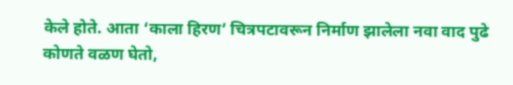केले होते. आता ‘काला हिरण’ चित्रपटावरून निर्माण झालेला नवा वाद पुढे कोणते वळण घेतो,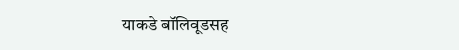याकडे बॉलिवूडसह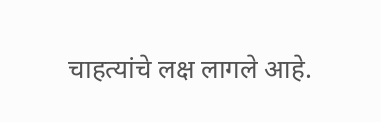चाहत्यांचे लक्ष लागले आहे.